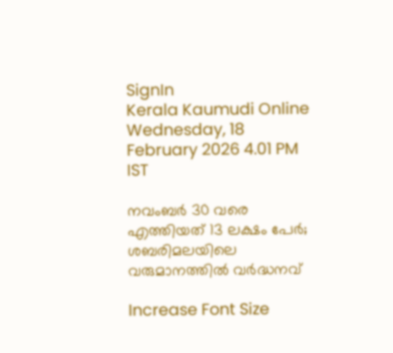SignIn
Kerala Kaumudi Online
Wednesday, 18 February 2026 4.01 PM IST

നവംബര്‍ 30 വരെ എത്തിയത് 13 ലക്ഷം പേര്‍; ശബരിമലയിലെ വരുമാനത്തില്‍ വര്‍ദ്ധനവ്

Increase Font Size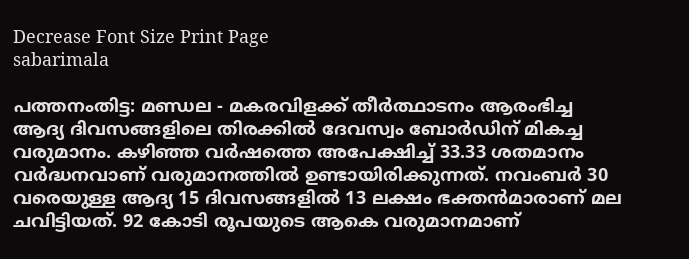Decrease Font Size Print Page
sabarimala

പത്തനംതിട്ട: മണ്ഡല - മകരവിളക്ക് തീര്‍ത്ഥാടനം ആരംഭിച്ച ആദ്യ ദിവസങ്ങളിലെ തിരക്കില്‍ ദേവസ്വം ബോര്‍ഡിന് മികച്ച വരുമാനം. കഴിഞ്ഞ വര്‍ഷത്തെ അപേക്ഷിച്ച് 33.33 ശതമാനം വര്‍ദ്ധനവാണ് വരുമാനത്തില്‍ ഉണ്ടായിരിക്കുന്നത്. നവംബര്‍ 30 വരെയുള്ള ആദ്യ 15 ദിവസങ്ങളില്‍ 13 ലക്ഷം ഭക്തന്‍മാരാണ് മല ചവിട്ടിയത്. 92 കോടി രൂപയുടെ ആകെ വരുമാനമാണ്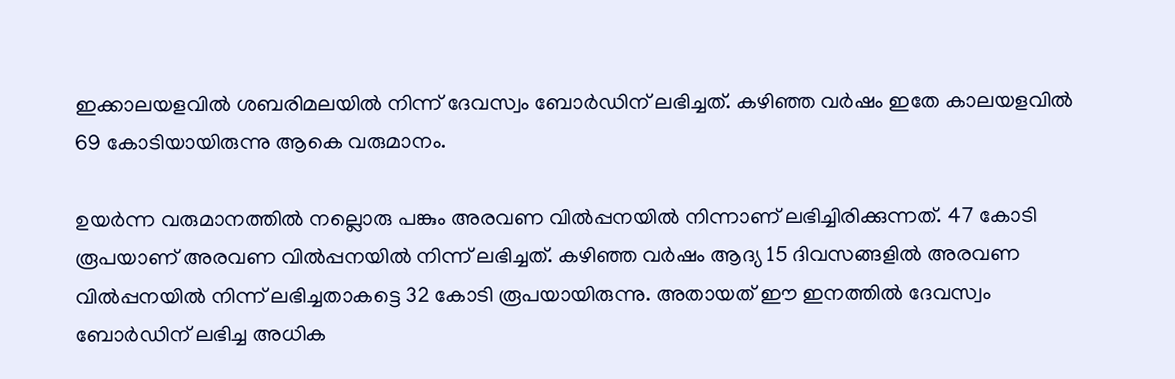ഇക്കാലയളവില്‍ ശബരിമലയില്‍ നിന്ന് ദേവസ്വം ബോര്‍ഡിന് ലഭിച്ചത്. കഴിഞ്ഞ വര്‍ഷം ഇതേ കാലയളവില്‍ 69 കോടിയായിരുന്നു ആകെ വരുമാനം.

ഉയര്‍ന്ന വരുമാനത്തില്‍ നല്ലൊരു പങ്കും അരവണ വില്‍പ്പനയില്‍ നിന്നാണ് ലഭിച്ചിരിക്കുന്നത്. 47 കോടി രൂപയാണ് അരവണ വില്‍പ്പനയില്‍ നിന്ന് ലഭിച്ചത്. കഴിഞ്ഞ വര്‍ഷം ആദ്യ 15 ദിവസങ്ങളില്‍ അരവണ വില്‍പ്പനയില്‍ നിന്ന് ലഭിച്ചതാകട്ടെ 32 കോടി രൂപയായിരുന്നു. അതായത് ഈ ഇനത്തില്‍ ദേവസ്വം ബോര്‍ഡിന് ലഭിച്ച അധിക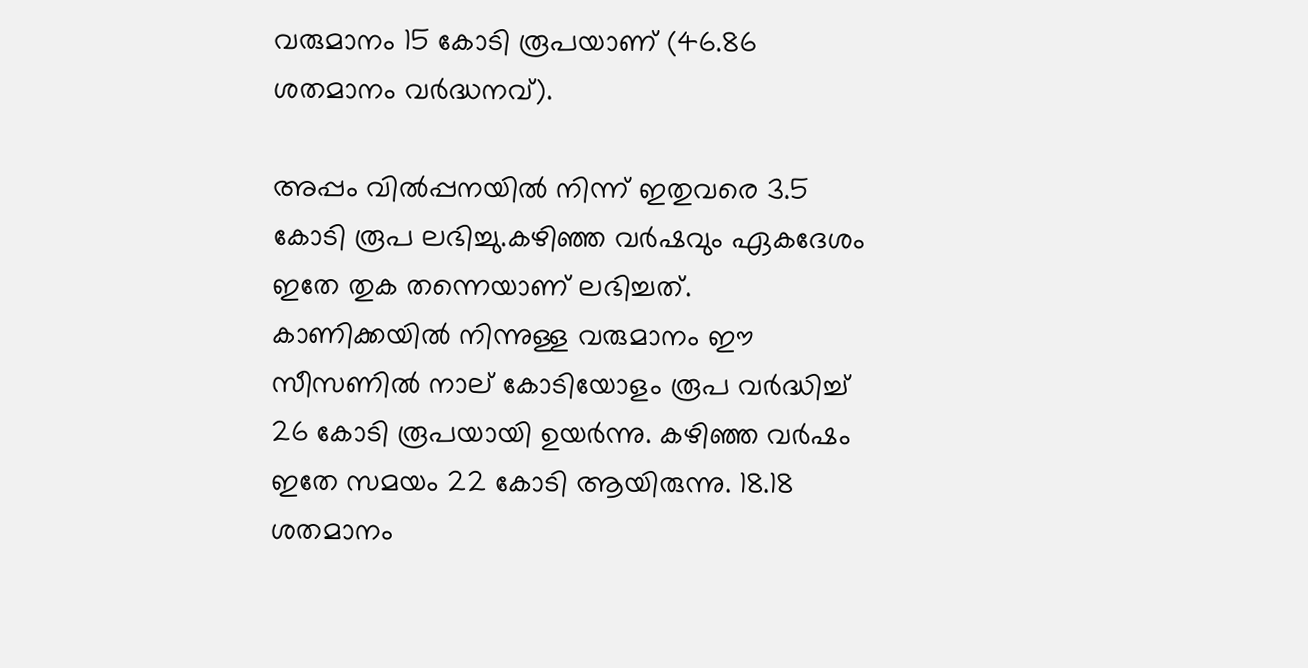വരുമാനം 15 കോടി രൂപയാണ് (46.86 ശതമാനം വര്‍ദ്ധനവ്).

അപ്പം വില്‍പ്പനയില്‍ നിന്ന് ഇതുവരെ 3.5 കോടി രൂപ ലഭിച്ചു.കഴിഞ്ഞ വര്‍ഷവും ഏകദേശം ഇതേ തുക തന്നെയാണ് ലഭിച്ചത്. കാണിക്കയില്‍ നിന്നുള്ള വരുമാനം ഈ സീസണില്‍ നാല് കോടിയോളം രൂപ വര്‍ദ്ധിച്ച് 26 കോടി രൂപയായി ഉയര്‍ന്നു. കഴിഞ്ഞ വര്‍ഷം ഇതേ സമയം 22 കോടി ആയിരുന്നു. 18.18 ശതമാനം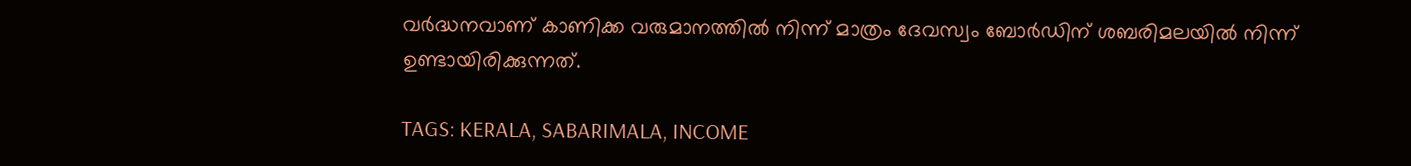വര്‍ദ്ധനവാണ് കാണിക്ക വരുമാനത്തില്‍ നിന്ന് മാത്രം ദേവസ്വം ബോര്‍ഡിന് ശബരിമലയില്‍ നിന്ന് ഉണ്ടായിരിക്കുന്നത്.

TAGS: KERALA, SABARIMALA, INCOME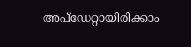അപ്ഡേറ്റായിരിക്കാം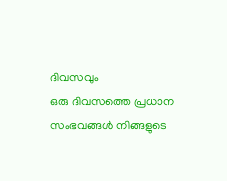ദിവസവും
ഒരു ദിവസത്തെ പ്രധാന സംഭവങ്ങൾ നിങ്ങളുടെ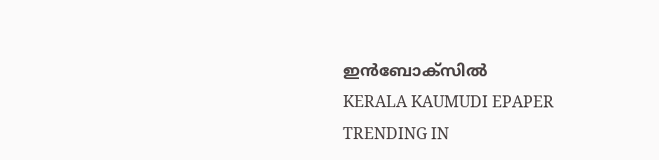ഇൻബോക്സിൽ
KERALA KAUMUDI EPAPER
TRENDING IN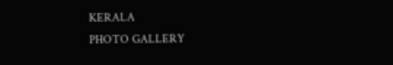KERALA
PHOTO GALLERY